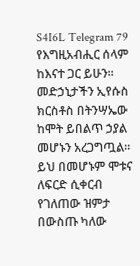S4I6L Telegram 79
የእግዚአብሒር ሰላም ከእናተ ጋር ይሁን።
መድኃኒታችን ኢየሱስ ክርስቶስ በትንሣኤው
ከሞት ይበልጥ ኃያል መሆኑን አረጋግጧል።
ይህ በመሆኑም ሞቱና ለፍርድ ሲቀርብ
የገለጠው ዝምታ በውስጡ ካለው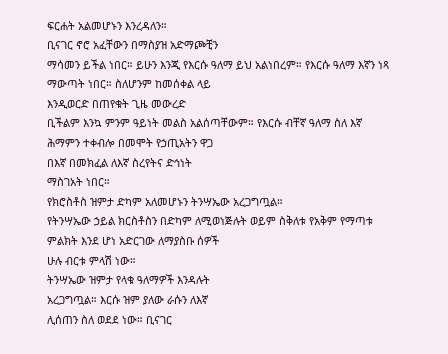ፍርሐት አልመሆኑን እንረዳለን።
ቢናገር ኖሮ አፈቸውን በማስያዝ አድማጮቺን
ማሳመን ይችል ነበር። ይሁን እንጂ የእርሱ ዓለማ ይህ አልነበረም። የእርሱ ዓለማ እኛን ነጻ
ማውጣት ነበር። ስለሆንም ከመሰቀል ላይ
እንዲወርድ በጠየቁት ጊዜ መውረድ
ቢችልም እንኳ ምንም ዓይነት መልስ አልሰጣቸውም። የእርሱ ብቸኛ ዓለማ ስለ እኛ
ሕማምን ተቀብሎ በመሞት የኃጢአትን ዋጋ
በእኛ በመክፈል ለእኛ ስረየትና ድኅነት
ማስገአት ነበር።
የክሮስቶስ ዝምታ ድካም አለመሆኑን ትንሣኤው አረጋግጧል።
የትንሣኤው ኃይል ክርስቶስን በድካም ለሚወነጅሉት ወይም ስቅለቱ የአቅም የማጣቱ
ምልክት እንደ ሆነ አድርገው ለማያስቡ ሰዎች
ሁሉ ብርቱ ምላሽ ነው።
ትንሣኤው ዝምታ የላቁ ዓለማዎች እንዳሉት
አረጋግጧል። እርሱ ዝም ያለው ራሱን ለእኛ
ሊሰጠን ስለ ወደደ ነው። ቢናገር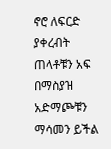ኖሮ ለፍርድ
ያቀረብት ጠላቶቹን አፍ በማስያዝ አድማጮቹን ማሳመን ይችል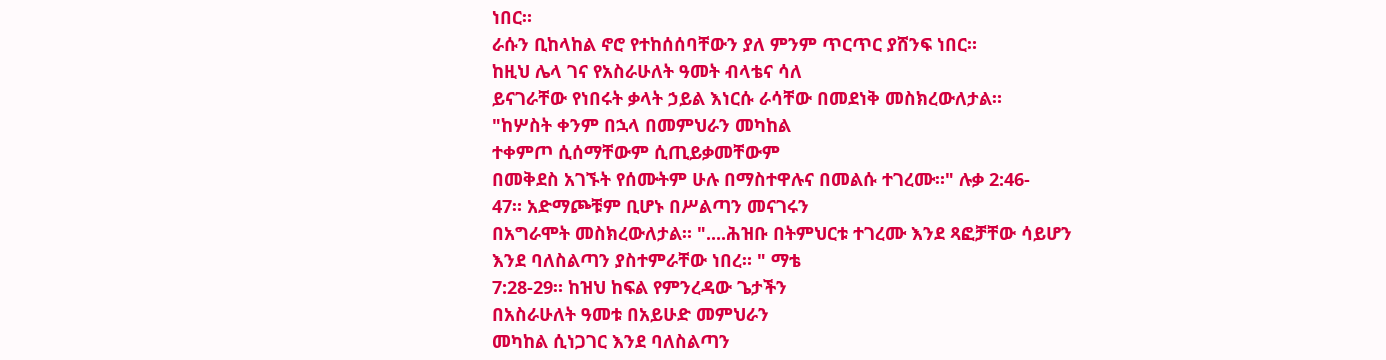ነበር።
ራሱን ቢከላከል ኖሮ የተከሰሰባቸውን ያለ ምንም ጥርጥር ያሸንፍ ነበር።
ከዚህ ሌላ ገና የአስራሁለት ዓመት ብላቴና ሳለ
ይናገራቸው የነበሩት ቃላት ኃይል እነርሱ ራሳቸው በመደነቅ መስክረውለታል።
"ከሦስት ቀንም በኋላ በመምህራን መካከል
ተቀምጦ ሲሰማቸውም ሲጢይቃመቸውም
በመቅደስ አገኙት የሰሙትም ሁሉ በማስተዋሉና በመልሱ ተገረሙ።" ሉቃ 2:46-
47። አድማጮቹም ቢሆኑ በሥልጣን መናገሩን
በአግራሞት መስክረውለታል። "....ሕዝቡ በትምህርቱ ተገረሙ እንደ ጻፎቻቸው ሳይሆን
እንደ ባለስልጣን ያስተምራቸው ነበረ። " ማቴ
7:28-29። ከዝህ ከፍል የምንረዳው ጌታችን
በአስራሁለት ዓመቱ በአይሁድ መምህራን
መካከል ሲነጋገር እንደ ባለስልጣን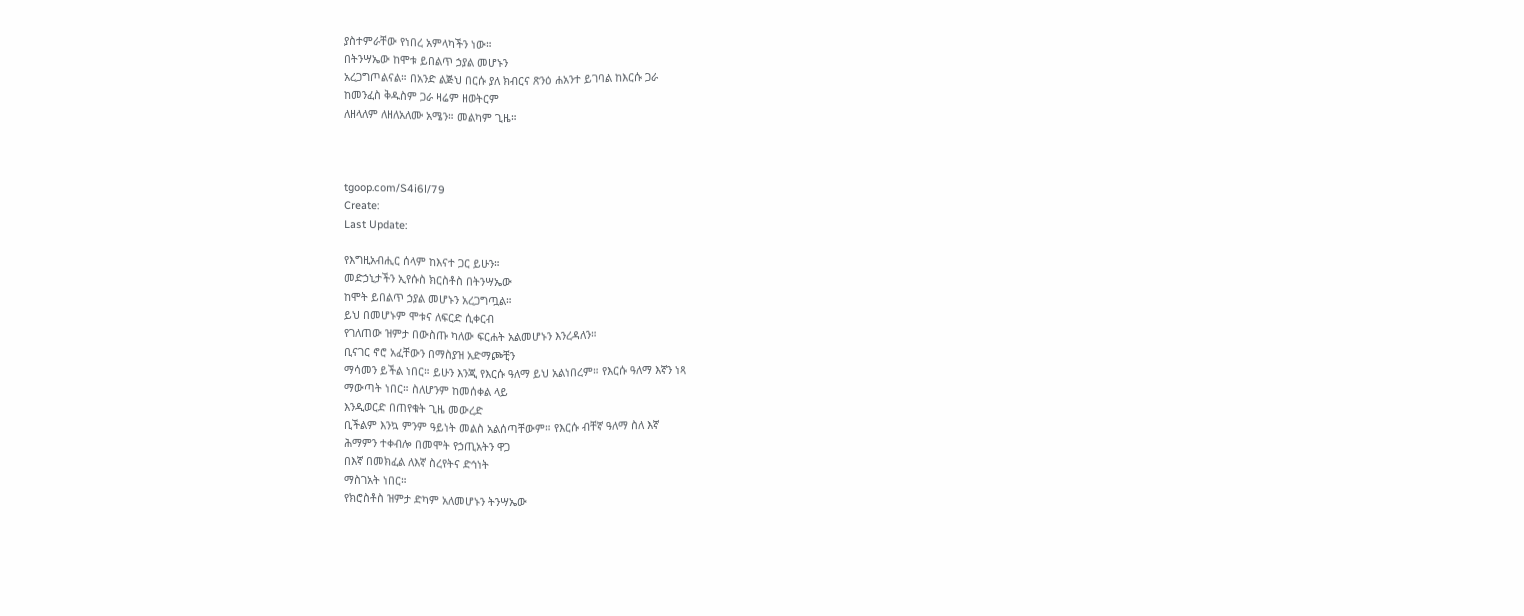ያስተምራቸው የነበረ አምላካችን ነው።
በትንሣኤው ከሞቱ ይበልጥ ኃያል መሆኑን
አረጋግጦልናል። በአንድ ልጅህ በርሱ ያለ ክብርና ጽንዕ ሐአንተ ይገባል ከእርሱ ጋራ
ከመንፈስ ቅዱስም ጋራ ዛሬም ዘወትርም
ለዘላለም ለዘለአለሙ አሜን። መልካም ጊዜ።



tgoop.com/S4i6l/79
Create:
Last Update:

የእግዚአብሒር ሰላም ከእናተ ጋር ይሁን።
መድኃኒታችን ኢየሱስ ክርስቶስ በትንሣኤው
ከሞት ይበልጥ ኃያል መሆኑን አረጋግጧል።
ይህ በመሆኑም ሞቱና ለፍርድ ሲቀርብ
የገለጠው ዝምታ በውስጡ ካለው ፍርሐት አልመሆኑን እንረዳለን።
ቢናገር ኖሮ አፈቸውን በማስያዝ አድማጮቺን
ማሳመን ይችል ነበር። ይሁን እንጂ የእርሱ ዓለማ ይህ አልነበረም። የእርሱ ዓለማ እኛን ነጻ
ማውጣት ነበር። ስለሆንም ከመሰቀል ላይ
እንዲወርድ በጠየቁት ጊዜ መውረድ
ቢችልም እንኳ ምንም ዓይነት መልስ አልሰጣቸውም። የእርሱ ብቸኛ ዓለማ ስለ እኛ
ሕማምን ተቀብሎ በመሞት የኃጢአትን ዋጋ
በእኛ በመክፈል ለእኛ ስረየትና ድኅነት
ማስገአት ነበር።
የክሮስቶስ ዝምታ ድካም አለመሆኑን ትንሣኤው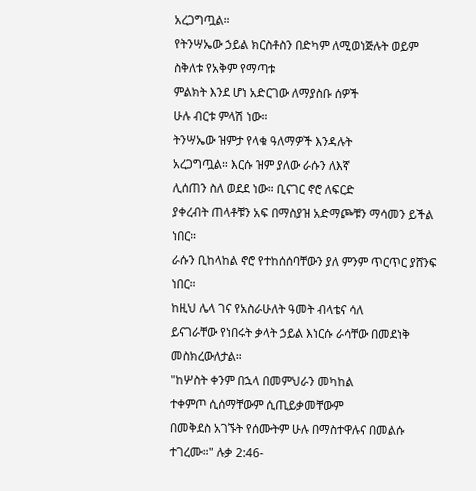አረጋግጧል።
የትንሣኤው ኃይል ክርስቶስን በድካም ለሚወነጅሉት ወይም ስቅለቱ የአቅም የማጣቱ
ምልክት እንደ ሆነ አድርገው ለማያስቡ ሰዎች
ሁሉ ብርቱ ምላሽ ነው።
ትንሣኤው ዝምታ የላቁ ዓለማዎች እንዳሉት
አረጋግጧል። እርሱ ዝም ያለው ራሱን ለእኛ
ሊሰጠን ስለ ወደደ ነው። ቢናገር ኖሮ ለፍርድ
ያቀረብት ጠላቶቹን አፍ በማስያዝ አድማጮቹን ማሳመን ይችል ነበር።
ራሱን ቢከላከል ኖሮ የተከሰሰባቸውን ያለ ምንም ጥርጥር ያሸንፍ ነበር።
ከዚህ ሌላ ገና የአስራሁለት ዓመት ብላቴና ሳለ
ይናገራቸው የነበሩት ቃላት ኃይል እነርሱ ራሳቸው በመደነቅ መስክረውለታል።
"ከሦስት ቀንም በኋላ በመምህራን መካከል
ተቀምጦ ሲሰማቸውም ሲጢይቃመቸውም
በመቅደስ አገኙት የሰሙትም ሁሉ በማስተዋሉና በመልሱ ተገረሙ።" ሉቃ 2:46-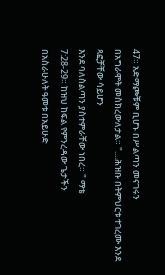47። አድማጮቹም ቢሆኑ በሥልጣን መናገሩን
በአግራሞት መስክረውለታል። "....ሕዝቡ በትምህርቱ ተገረሙ እንደ ጻፎቻቸው ሳይሆን
እንደ ባለስልጣን ያስተምራቸው ነበረ። " ማቴ
7:28-29። ከዝህ ከፍል የምንረዳው ጌታችን
በአስራሁለት ዓመቱ በአይሁድ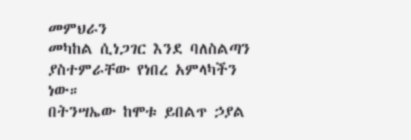መምህራን
መካከል ሲነጋገር እንደ ባለስልጣን ያስተምራቸው የነበረ አምላካችን ነው።
በትንሣኤው ከሞቱ ይበልጥ ኃያል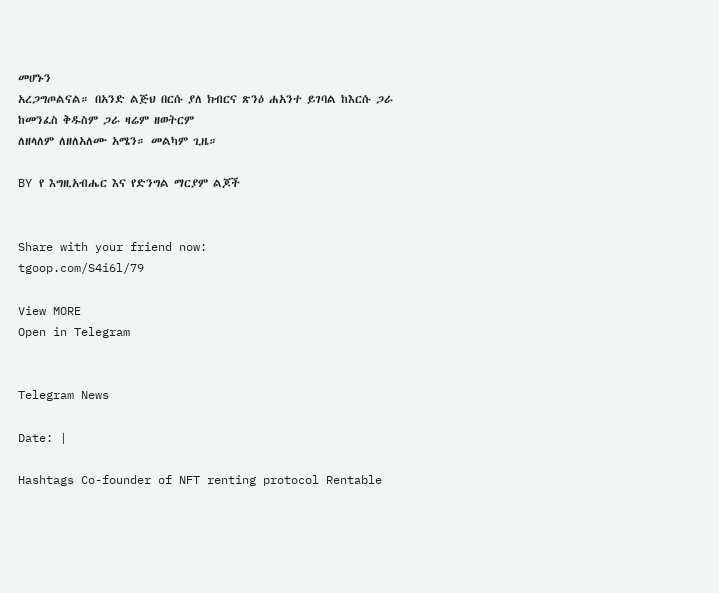መሆኑን
አረጋግጦልናል። በአንድ ልጅህ በርሱ ያለ ክብርና ጽንዕ ሐአንተ ይገባል ከእርሱ ጋራ
ከመንፈስ ቅዱስም ጋራ ዛሬም ዘወትርም
ለዘላለም ለዘለአለሙ አሜን። መልካም ጊዜ።

BY የ እግዚአብሔር እና የድንግል ማርያም ልጆች


Share with your friend now:
tgoop.com/S4i6l/79

View MORE
Open in Telegram


Telegram News

Date: |

Hashtags Co-founder of NFT renting protocol Rentable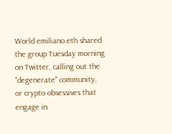World emiliano.eth shared the group Tuesday morning on Twitter, calling out the "degenerate" community, or crypto obsessives that engage in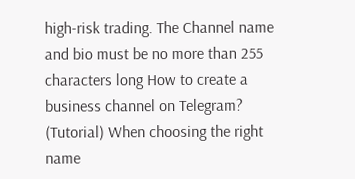high-risk trading. The Channel name and bio must be no more than 255 characters long How to create a business channel on Telegram? (Tutorial) When choosing the right name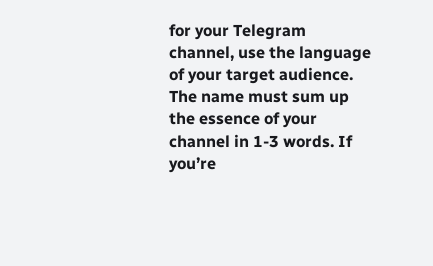for your Telegram channel, use the language of your target audience. The name must sum up the essence of your channel in 1-3 words. If you’re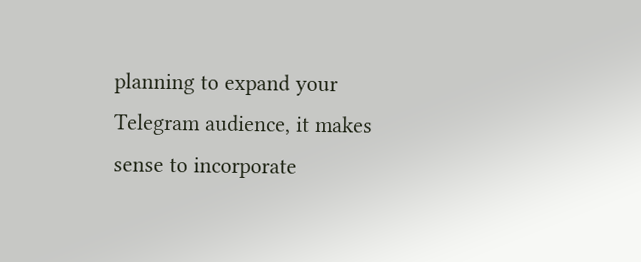planning to expand your Telegram audience, it makes sense to incorporate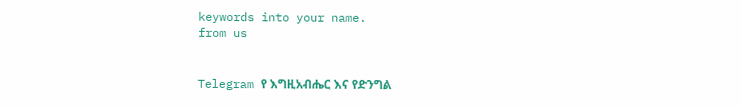keywords into your name.
from us


Telegram የ እግዚአብሔር እና የድንግል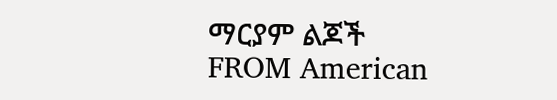ማርያም ልጆች
FROM American